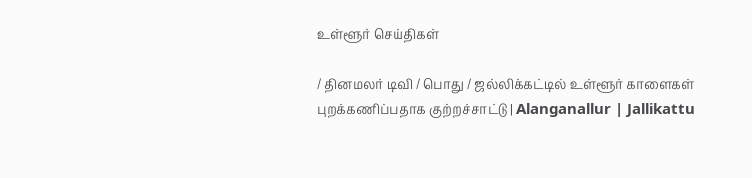உள்ளூர் செய்திகள்

/ தினமலர் டிவி / பொது / ஜல்லிக்கட்டில் உள்ளூர் காளைகள் புறக்கணிப்பதாக குற்றச்சாட்டு | Alanganallur | Jallikattu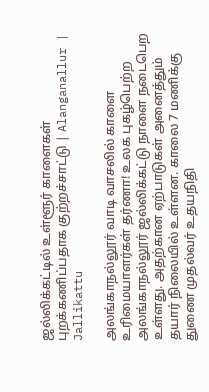ஜல்லிக்கட்டில் உள்ளூர் காளைகள் புறக்கணிப்பதாக குற்றச்சாட்டு | Alanganallur | Jallikattu

அலங்காநல்லூர் வாடி வாசலில் காளை உரிமையாளர்கள் தர்ணா! உலக புகழ்பெற்ற அலங்காநல்லூர் ஜல்லிக்கட்டு நாளை நடைபெற உள்ளது. அதற்கான ஏற்பாடுகள் அனைத்தும் தயார் நிலையில் உள்ளன. காலை 7 மணிக்கு துணை முதல்வர் உதயநிதி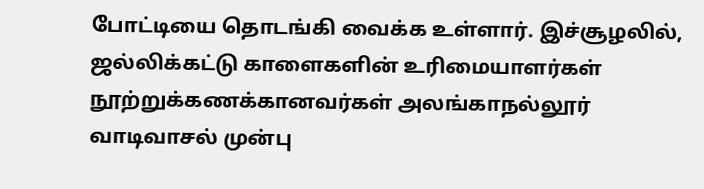போட்டியை தொடங்கி வைக்க உள்ளார். இச்சூழலில், ஜல்லிக்கட்டு காளைகளின் உரிமையாளர்கள் நூற்றுக்கணக்கானவர்கள் அலங்காநல்லூர் வாடிவாசல் முன்பு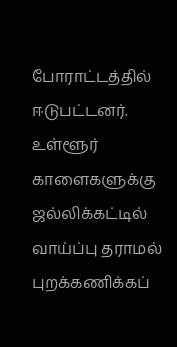போராட்டத்தில் ஈடுபட்டனர். உள்ளூர் காளைகளுக்கு ஜல்லிக்கட்டில் வாய்ப்பு தராமல் புறக்கணிக்கப்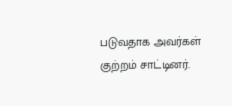படுவதாக அவர்கள் குற்றம் சாட்டினர்.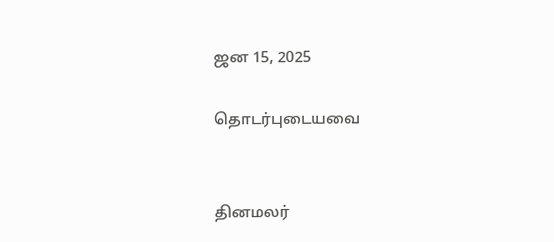ஜன 15, 2025

தொடர்புடையவை


தினமலர்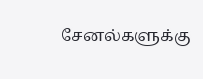சேனல்களுக்கு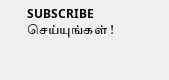SUBSCRIBE செய்யுங்கள் !